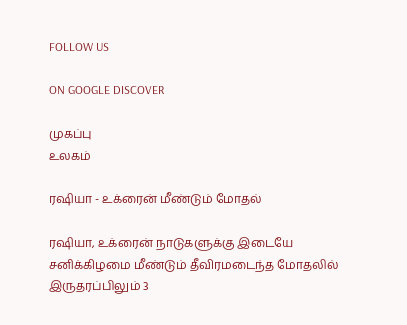FOLLOW US

ON GOOGLE DISCOVER

முகப்பு
உலகம்

ரஷியா - உக்ரைன் மீண்டும் மோதல்

ரஷியா, உக்ரைன் நாடுகளுக்கு இடையே சனிக்கிழமை மீண்டும் தீவிரமடைந்த மோதலில் இருதரப்பிலும் 3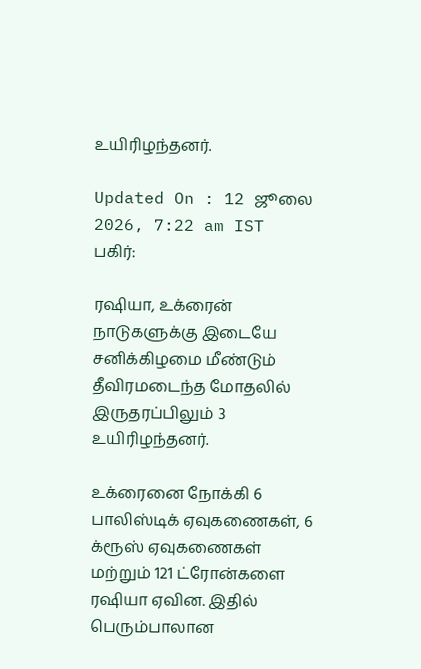உயிரிழந்தனர்.

Updated On : 12 ஜூலை 2026, 7:22 am IST
பகிர்:

ரஷியா, உக்ரைன் நாடுகளுக்கு இடையே சனிக்கிழமை மீண்டும் தீவிரமடைந்த மோதலில் இருதரப்பிலும் 3 உயிரிழந்தனர்.

உக்ரைனை நோக்கி 6 பாலிஸ்டிக் ஏவுகணைகள், 6 க்ரூஸ் ஏவுகணைகள் மற்றும் 121 ட்ரோன்களை ரஷியா ஏவின. இதில் பெரும்பாலான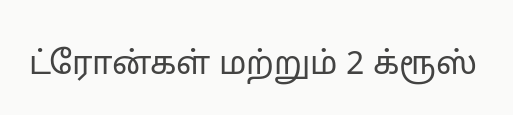ட்ரோன்கள் மற்றும் 2 க்ரூஸ்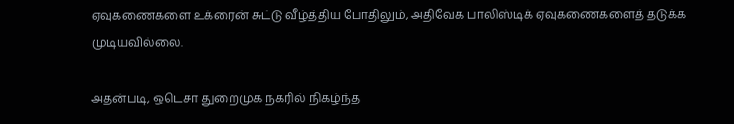ஏவுகணைகளை உக்ரைன் சுட்டு வீழ்த்திய போதிலும், அதிவேக பாலிஸ்டிக் ஏவுகணைகளைத் தடுக்க முடியவில்லை.

அதன்படி, ஒடெசா துறைமுக நகரில் நிகழ்ந்த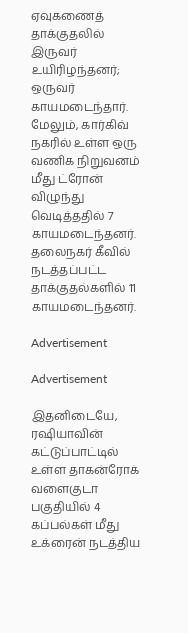ஏவுகணைத் தாக்குதலில் இருவர் உயிரிழந்தனர்; ஒருவர் காயமடைந்தார். மேலும், கார்கிவ் நகரில் உள்ள ஒரு வணிக நிறுவனம் மீது ட்ரோன் விழுந்து வெடித்ததில் 7 காயமடைந்தனர். தலைநகர் கீவில் நடத்தப்பட்ட தாக்குதல்களில் 11 காயமடைந்தனர்.

Advertisement

Advertisement

இதனிடையே, ரஷியாவின் கட்டுப்பாட்டில் உள்ள தாகன்ரோக் வளைகுடா பகுதியில் 4 கப்பல்கள் மீது உக்ரைன் நடத்திய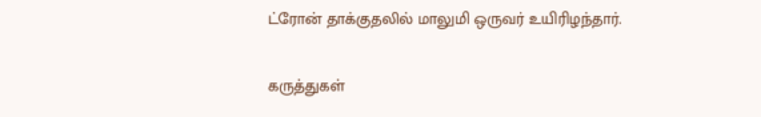ட்ரோன் தாக்குதலில் மாலுமி ஒருவர் உயிரிழந்தார்.

கருத்துகள்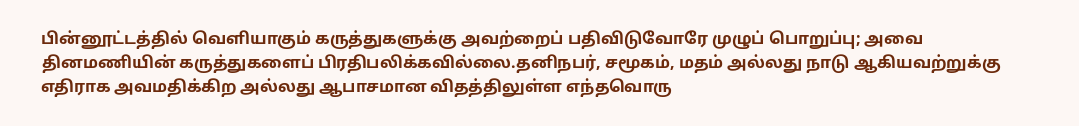பின்னூட்டத்தில் வெளியாகும் கருத்துகளுக்கு அவற்றைப் பதிவிடுவோரே முழுப் பொறுப்பு; அவை தினமணியின் கருத்துகளைப் பிரதிபலிக்கவில்லை.தனிநபர், சமூகம், மதம் அல்லது நாடு ஆகியவற்றுக்கு எதிராக அவமதிக்கிற அல்லது ஆபாசமான விதத்திலுள்ள எந்தவொரு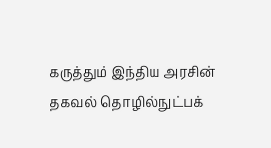கருத்தும் இந்திய அரசின் தகவல் தொழில்நுட்பக்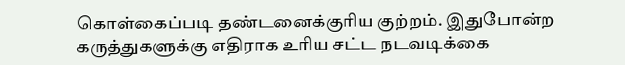கொள்கைப்படி தண்டனைக்குரிய குற்றம். இதுபோன்ற கருத்துகளுக்கு எதிராக உரிய சட்ட நடவடிக்கை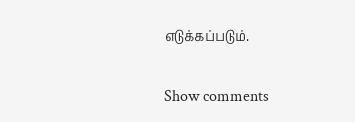எடுக்கப்படும்.

Show comments